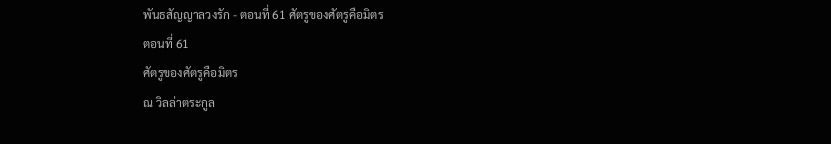พันธสัญญาลวงรัก - ตอนที่ 61 ศัตรูของศัตรูคือมิตร
ตอนที่ 61
ศัตรูของศัตรูคือมิตร
ณ วิลล่าตระกูล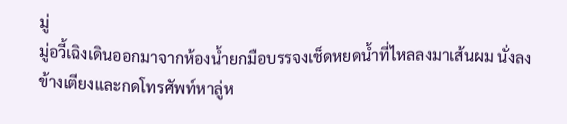มู่
มู่อวี้เฉิงเดินออกมาจากห้องน้ำยกมือบรรจงเช็ดหยดน้ำที่ไหลลงมาเส้นผม นั่งลงข้างเตียงและกดโทรศัพท์หาลู่ห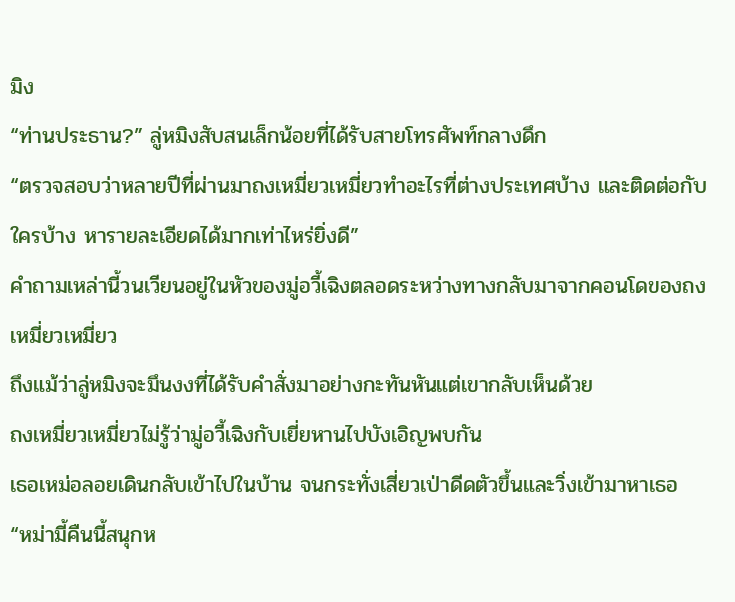มิง
“ท่านประธาน?” ลู่หมิงสับสนเล็กน้อยที่ได้รับสายโทรศัพท์กลางดึก
“ตรวจสอบว่าหลายปีที่ผ่านมาถงเหมี่ยวเหมี่ยวทำอะไรที่ต่างประเทศบ้าง และติดต่อกับใครบ้าง หารายละเอียดได้มากเท่าไหร่ยิ่งดี”
คำถามเหล่านี้วนเวียนอยู่ในหัวของมู่อวี้เฉิงตลอดระหว่างทางกลับมาจากคอนโดของถงเหมี่ยวเหมี่ยว
ถึงแม้ว่าลู่หมิงจะมึนงงที่ได้รับคำสั่งมาอย่างกะทันหันแต่เขากลับเห็นด้วย
ถงเหมี่ยวเหมี่ยวไม่รู้ว่ามู่อวี้เฉิงกับเยี่ยหานไปบังเอิญพบกัน
เธอเหม่อลอยเดินกลับเข้าไปในบ้าน จนกระทั่งเสี่ยวเป่าดีดตัวขึ้นและวิ่งเข้ามาหาเธอ
“หม่ามี้คืนนี้สนุกห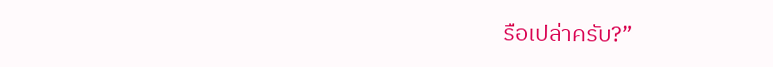รือเปล่าครับ?”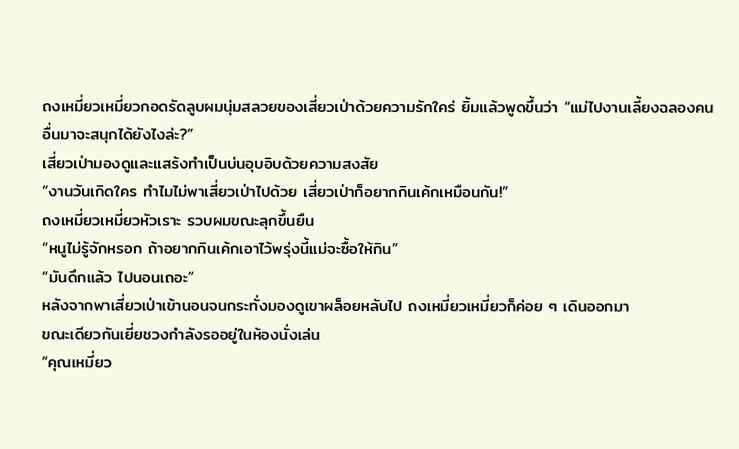ถงเหมี่ยวเหมี่ยวกอดรัดลูบผมนุ่มสลวยของเสี่ยวเป่าด้วยความรักใคร่ ยิ้มแล้วพูดขึ้นว่า “แม่ไปงานเลี้ยงฉลองคนอื่นมาจะสนุกได้ยังไงล่ะ?”
เสี่ยวเป่ามองดูและแสร้งทำเป็นบ่นอุบอิบด้วยความสงสัย
“งานวันเกิดใคร ทำไมไม่พาเสี่ยวเป่าไปด้วย เสี่ยวเป่าก็อยากกินเค้กเหมือนกัน!”
ถงเหมี่ยวเหมี่ยวหัวเราะ รวบผมขณะลุกขึ้นยืน
“หนูไม่รู้จักหรอก ถ้าอยากกินเค้กเอาไว้พรุ่งนี้แม่จะซื้อให้กิน”
“มันดึกแล้ว ไปนอนเถอะ”
หลังจากพาเสี่ยวเป่าเข้านอนจนกระทั่งมองดูเขาผล็อยหลับไป ถงเหมี่ยวเหมี่ยวก็ค่อย ๆ เดินออกมา
ขณะเดียวกันเยี่ยชวงกำลังรออยู่ในห้องนั่งเล่น
“คุณเหมี่ยว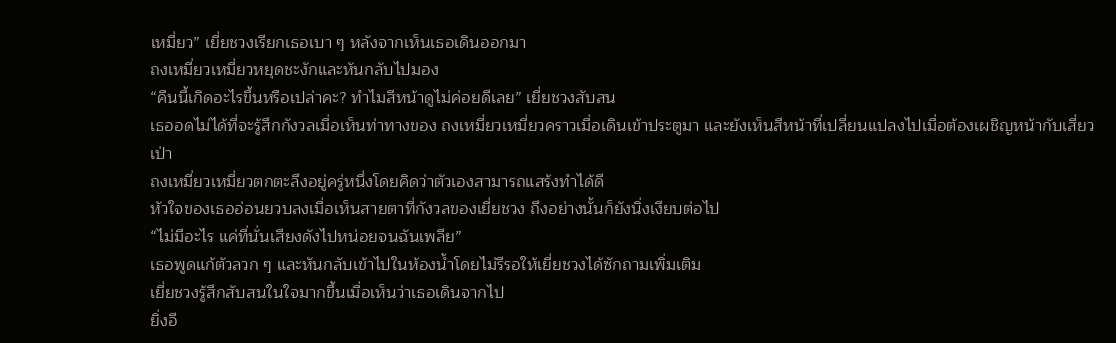เหมี่ยว” เยี่ยชวงเรียกเธอเบา ๆ หลังจากเห็นเธอเดินออกมา
ถงเหมี่ยวเหมี่ยวหยุดชะงักและหันกลับไปมอง
“คืนนี้เกิดอะไรขึ้นหรือเปล่าคะ? ทำไมสีหน้าดูไม่ค่อยดีเลย” เยี่ยชวงสับสน
เธออดไม่ได้ที่จะรู้สึกกังวลเมื่อเห็นท่าทางของ ถงเหมี่ยวเหมี่ยวคราวเมื่อเดินเข้าประตูมา และยังเห็นสีหน้าที่เปลี่ยนแปลงไปเมื่อต้องเผชิญหน้ากับเสี่ยวเป่า
ถงเหมี่ยวเหมี่ยวตกตะลึงอยู่ครู่หนึ่งโดยคิดว่าตัวเองสามารถแสร้งทำได้ดี
หัวใจของเธออ่อนยวบลงเมื่อเห็นสายตาที่กังวลของเยี่ยชวง ถึงอย่างนั้นก็ยังนิ่งเงียบต่อไป
“ไม่มีอะไร แค่ที่นั่นเสียงดังไปหน่อยจนฉันเพลีย”
เธอพูดแก้ตัวลวก ๆ และหันกลับเข้าไปในห้องน้ำโดยไม่รีรอให้เยี่ยชวงได้ซักถามเพิ่มเติม
เยี่ยชวงรู้สึกสับสนในใจมากขึ้นเมื่อเห็นว่าเธอเดินจากไป
ยิ่งอี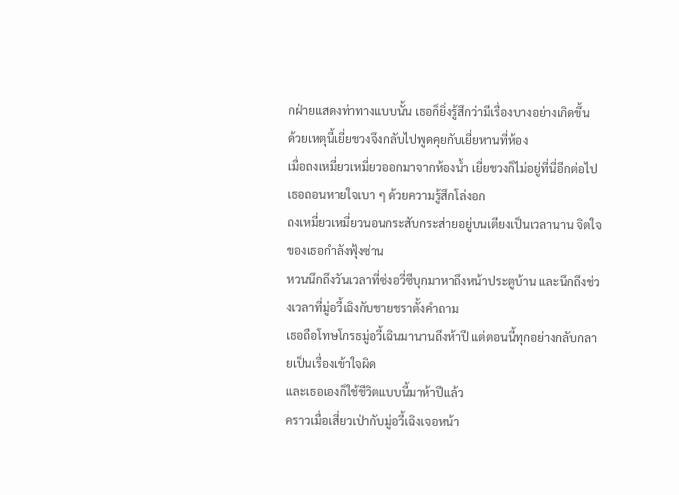กฝ่ายแสดงท่าทางแบบนั้น เธอก็ยิ่งรู้สึกว่ามีเรื่องบางอย่างเกิดขึ้น
ด้วยเหตุนี้เยี่ยชวงจึงกลับไปพูดคุยกับเยี่ยหานที่ห้อง
เมื่อถงเหมี่ยวเหมี่ยวออกมาจากห้องน้ำ เยี่ยชวงก็ไม่อยู่ที่นี่อีกต่อไป
เธอถอนหายใจเบา ๆ ด้วยความรู้สึกโล่งอก
ถงเหมี่ยวเหมี่ยวนอนกระสับกระส่ายอยู่บนเตียงเป็นเวลานาน จิตใจของเธอกำลังฟุ้งซ่าน
หวนนึกถึงวันเวลาที่ซ่งอวี่ซีบุกมาหาถึงหน้าประตูบ้าน และนึกถึงช่วงเวลาที่มู่อวี้เฉิงกับชายชราตั้งคำถาม
เธอถือโทษโกรธมู่อวี้เฉินมานานถึงห้าปี แต่ตอนนี้ทุกอย่างกลับกลายเป็นเรื่องเข้าใจผิด
และเธอเองก็ใช้ชีวิตแบบนี้มาห้าปีแล้ว
คราวเมื่อเสี่ยวเป่ากับมู่อวี้เฉิงเจอหน้า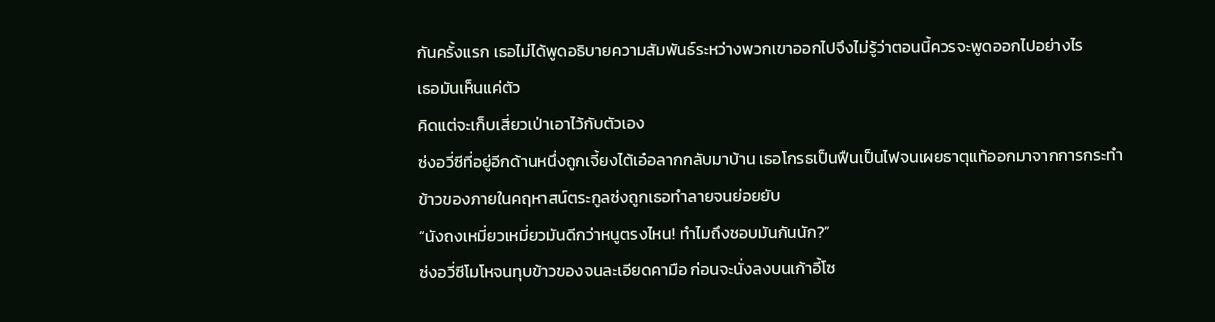กันครั้งแรก เธอไม่ได้พูดอธิบายความสัมพันธ์ระหว่างพวกเขาออกไปจึงไม่รู้ว่าตอนนี้ควรจะพูดออกไปอย่างไร
เธอมันเห็นแค่ตัว
คิดแต่จะเก็บเสี่ยวเป่าเอาไว้กับตัวเอง
ซ่งอวี่ซีที่อยู่อีกด้านหนึ่งถูกเจี้ยงไต้เอ๋อลากกลับมาบ้าน เธอโกรธเป็นฟืนเป็นไฟจนเผยธาตุแท้ออกมาจากการกระทำ
ข้าวของภายในคฤหาสน์ตระกูลซ่งถูกเธอทำลายจนย่อยยับ
“นังถงเหมี่ยวเหมี่ยวมันดีกว่าหนูตรงไหน! ทำไมถึงชอบมันกันนัก?”
ซ่งอวี่ซีโมโหจนทุบข้าวของจนละเอียดคามือ ก่อนจะนั่งลงบนเก้าอี้โซ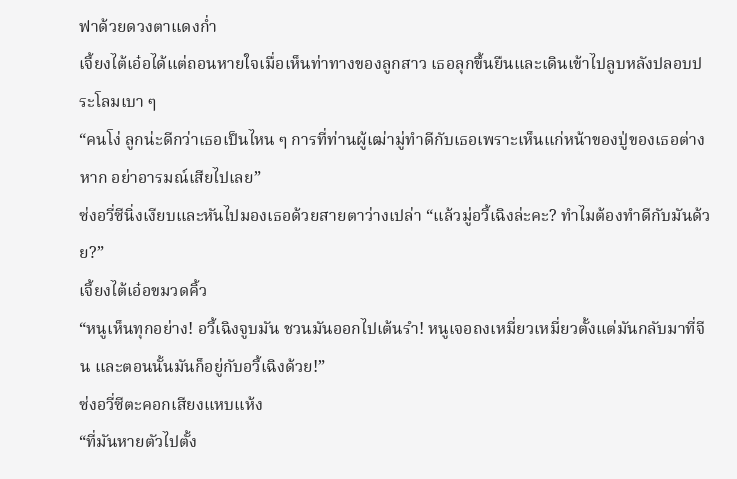ฟาด้วยดวงตาแดงก่ำ
เจี้ยงไต้เอ๋อได้แต่ถอนหายใจเมื่อเห็นท่าทางของลูกสาว เธอลุกขึ้นยืนและเดินเข้าไปลูบหลังปลอบประโลมเบา ๆ
“คนโง่ ลูกน่ะดีกว่าเธอเป็นไหน ๆ การที่ท่านผู้เฒ่ามู่ทำดีกับเธอเพราะเห็นแก่หน้าของปู่ของเธอต่างหาก อย่าอารมณ์เสียไปเลย”
ซ่งอวี่ซีนิ่งเงียบและหันไปมองเธอด้วยสายตาว่างเปล่า “แล้วมู่อวี้เฉิงล่ะคะ? ทำไมต้องทำดีกับมันด้วย?”
เจี้ยงไต้เอ๋อขมวดคิ้ว
“หนูเห็นทุกอย่าง! อวี้เฉิงจูบมัน ชวนมันออกไปเต้นรำ! หนูเจอถงเหมี่ยวเหมี่ยวตั้งแต่มันกลับมาที่จีน และตอนนั้นมันก็อยู่กับอวี้เฉิงด้วย!”
ซ่งอวี่ซีตะคอกเสียงแหบแห้ง
“ที่มันหายตัวไปตั้ง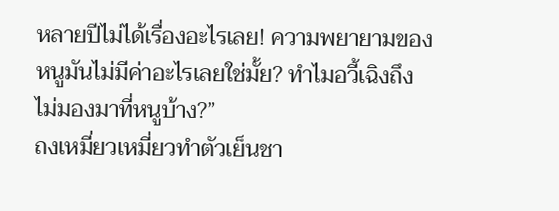หลายปีไม่ได้เรื่องอะไรเลย! ความพยายามของหนูมันไม่มีค่าอะไรเลยใช่มั้ย? ทำไมอวี้เฉิงถึงไม่มองมาที่หนูบ้าง?”
ถงเหมี่ยวเหมี่ยวทำตัวเย็นชา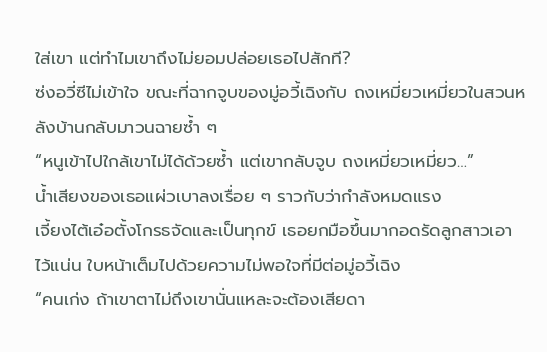ใส่เขา แต่ทำไมเขาถึงไม่ยอมปล่อยเธอไปสักที?
ซ่งอวี่ซีไม่เข้าใจ ขณะที่ฉากจูบของมู่อวี้เฉิงกับ ถงเหมี่ยวเหมี่ยวในสวนหลังบ้านกลับมาวนฉายซ้ำ ๆ
“หนูเข้าไปใกล้เขาไม่ได้ด้วยซ้ำ แต่เขากลับจูบ ถงเหมี่ยวเหมี่ยว…”
น้ำเสียงของเธอแผ่วเบาลงเรื่อย ๆ ราวกับว่ากำลังหมดแรง
เจี้ยงไต้เอ๋อตั้งโกรธจัดและเป็นทุกข์ เธอยกมือขึ้นมากอดรัดลูกสาวเอาไว้แน่น ใบหน้าเต็มไปด้วยความไม่พอใจที่มีต่อมู่อวี้เฉิง
“คนเก่ง ถ้าเขาตาไม่ถึงเขานั่นแหละจะต้องเสียดา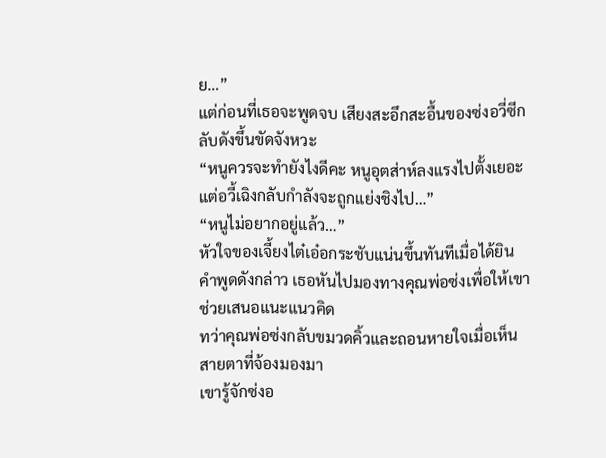ย…”
แต่ก่อนที่เธอจะพูดจบ เสียงสะอึกสะอื้นของซ่งอวี่ซีกลับดังขึ้นขัดจังหวะ
“หนูควรจะทำยังไงดีคะ หนูอุตส่าห์ลงแรงไปตั้งเยอะ แต่อวี้เฉิงกลับกำลังจะถูกแย่งชิงไป…”
“หนูไม่อยากอยู่แล้ว…”
หัวใจของเจี้ยงไต๋เอ๋อกระชับแน่นขึ้นทันทีเมื่อได้ยินคำพูดดังกล่าว เธอหันไปมองทางคุณพ่อซ่งเพื่อให้เขาช่วยเสนอแนะแนวคิด
ทว่าคุณพ่อซ่งกลับขมวดคิ้วและถอนหายใจเมื่อเห็นสายตาที่จ้องมองมา
เขารู้จักซ่งอ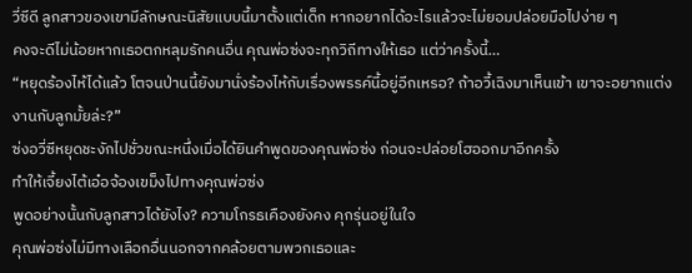วี่ซีดี ลูกสาวของเขามีลักษณะนิสัยแบบนี้มาตั้งแต่เด็ก หากอยากได้อะไรแล้วจะไม่ยอมปล่อยมือไปง่าย ๆ
คงจะดีไม่น้อยหากเธอตกหลุมรักคนอื่น คุณพ่อซ่งจะทุกวิถีทางให้เธอ แต่ว่าครั้งนี้…
“หยุดร้องไห้ได้แล้ว โตจนป่านนี้ยังมานั่งร้องไห้กับเรื่องพรรค์นี้อยู่อีกเหรอ? ถ้าอวี้เฉิงมาเห็นเข้า เขาจะอยากแต่งงานกับลูกมั้ยล่ะ?”
ซ่งอวี่ซีหยุดชะงักไปชั่วขณะหนึ่งเมื่อได้ยินคำพูดของคุณพ่อซ่ง ก่อนจะปล่อยโฮออกมาอีกครั้ง
ทำให้เจี้ยงไต้เอ๋อจ้องเขม็งไปทางคุณพ่อซ่ง
พูดอย่างนั้นกับลูกสาวได้ยังไง? ความโกรธเคืองยังคง คุกรุ่นอยู่ในใจ
คุณพ่อซ่งไม่มีทางเลือกอื่นนอกจากคล้อยตามพวกเธอและ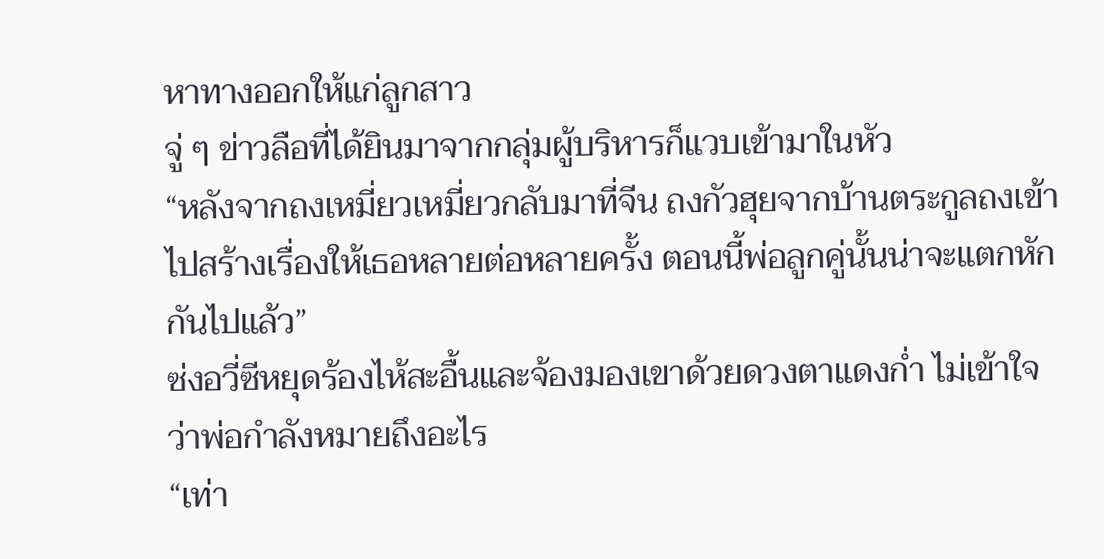หาทางออกให้แก่ลูกสาว
จู่ ๆ ข่าวลือที่ได้ยินมาจากกลุ่มผู้บริหารก็แวบเข้ามาในหัว
“หลังจากถงเหมี่ยวเหมี่ยวกลับมาที่จีน ถงกัวฮุยจากบ้านตระกูลถงเข้าไปสร้างเรื่องให้เธอหลายต่อหลายครั้ง ตอนนี้พ่อลูกคู่นั้นน่าจะแตกหักกันไปแล้ว”
ซ่งอวี่ซีหยุดร้องไห้สะอื้นและจ้องมองเขาด้วยดวงตาแดงก่ำ ไม่เข้าใจว่าพ่อกำลังหมายถึงอะไร
“เท่า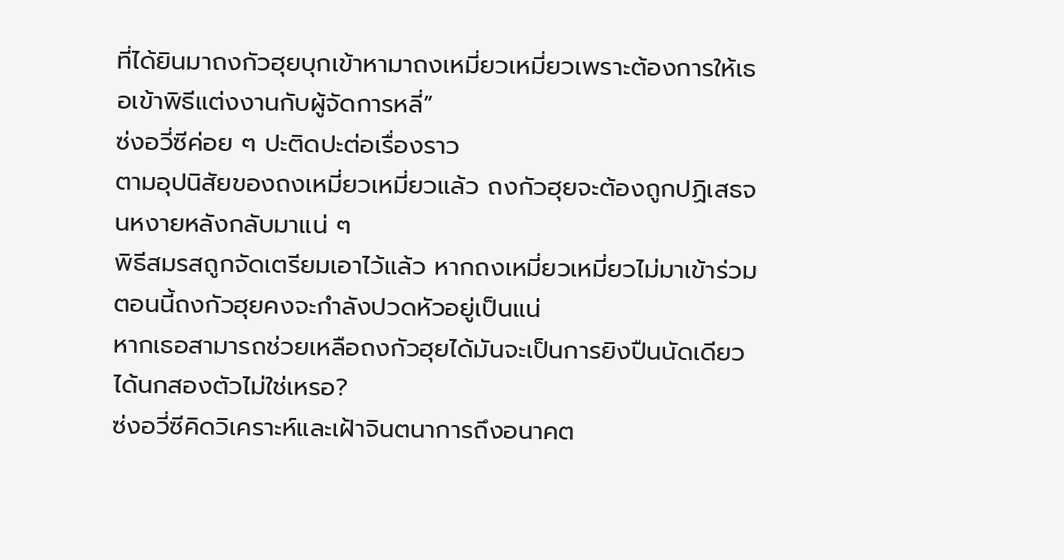ที่ได้ยินมาถงกัวฮุยบุกเข้าหามาถงเหมี่ยวเหมี่ยวเพราะต้องการให้เธอเข้าพิธีแต่งงานกับผู้จัดการหลี่”
ซ่งอวี่ซีค่อย ๆ ปะติดปะต่อเรื่องราว
ตามอุปนิสัยของถงเหมี่ยวเหมี่ยวแล้ว ถงกัวฮุยจะต้องถูกปฏิเสธจนหงายหลังกลับมาแน่ ๆ
พิธีสมรสถูกจัดเตรียมเอาไว้แล้ว หากถงเหมี่ยวเหมี่ยวไม่มาเข้าร่วม ตอนนี้ถงกัวฮุยคงจะกำลังปวดหัวอยู่เป็นแน่
หากเธอสามารถช่วยเหลือถงกัวฮุยได้มันจะเป็นการยิงปืนนัดเดียวได้นกสองตัวไม่ใช่เหรอ?
ซ่งอวี่ซีคิดวิเคราะห์และเฝ้าจินตนาการถึงอนาคต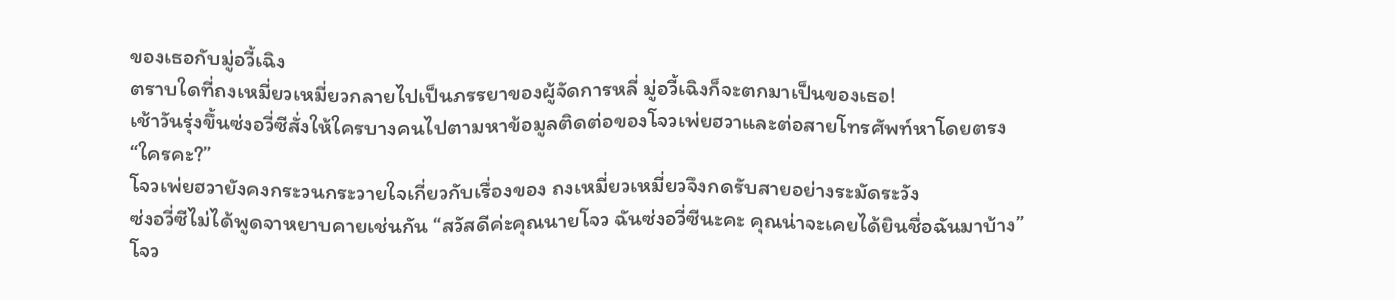ของเธอกับมู่อวี้เฉิง
ตราบใดที่ถงเหมี่ยวเหมี่ยวกลายไปเป็นภรรยาของผู้จัดการหลี่ มู่อวี้เฉิงก็จะตกมาเป็นของเธอ!
เช้าวันรุ่งขึ้นซ่งอวี่ซีสั่งให้ใครบางคนไปตามหาข้อมูลติดต่อของโจวเพ่ยฮวาและต่อสายโทรศัพท์หาโดยตรง
“ใครคะ?”
โจวเพ่ยฮวายังคงกระวนกระวายใจเกี่ยวกับเรื่องของ ถงเหมี่ยวเหมี่ยวจึงกดรับสายอย่างระมัดระวัง
ซ่งอวี่ซีไม่ได้พูดจาหยาบคายเช่นกัน “สวัสดีค่ะคุณนายโจว ฉันซ่งอวี่ซีนะคะ คุณน่าจะเคยได้ยินชื่อฉันมาบ้าง”
โจว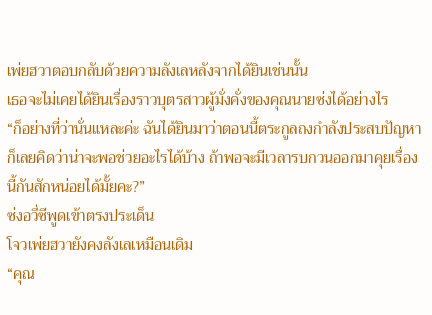เพ่ยฮวาตอบกลับด้วยความลังเลหลังจากได้ยินเช่นนั้น
เธอจะไม่เคยได้ยินเรื่องราวบุตรสาวผู้มั่งคั่งของคุณนายซ่งได้อย่างไร
“ก็อย่างที่ว่านั่นแหละค่ะ ฉันได้ยินมาว่าตอนนี้ตระกูลถงกำลังประสบปัญหาก็เลยคิดว่าน่าจะพอช่วยอะไรได้บ้าง ถ้าพอจะมีเวลารบกวนออกมาคุยเรื่องนี้กันสักหน่อยได้มั้ยคะ?”
ซ่งอวี่ซีพูดเข้าตรงประเด็น
โจวเพ่ยฮวายังคงลังเลเหมือนเดิม
“คุณ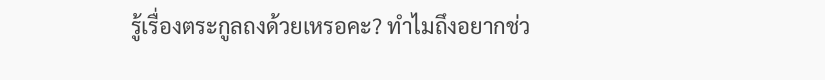รู้เรื่องตระกูลถงด้วยเหรอคะ? ทำไมถึงอยากช่ว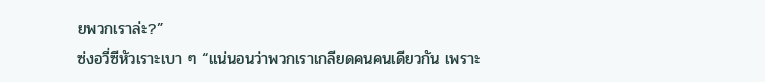ยพวกเราล่ะ?”
ซ่งอวี่ซีหัวเราะเบา ๆ “แน่นอนว่าพวกเราเกลียดคนคนเดียวกัน เพราะ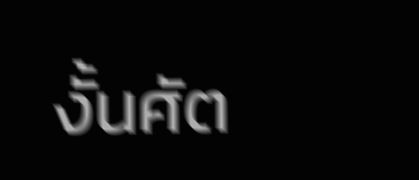งั้นศัต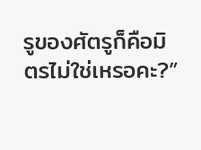รูของศัตรูก็คือมิตรไม่ใช่เหรอคะ?”